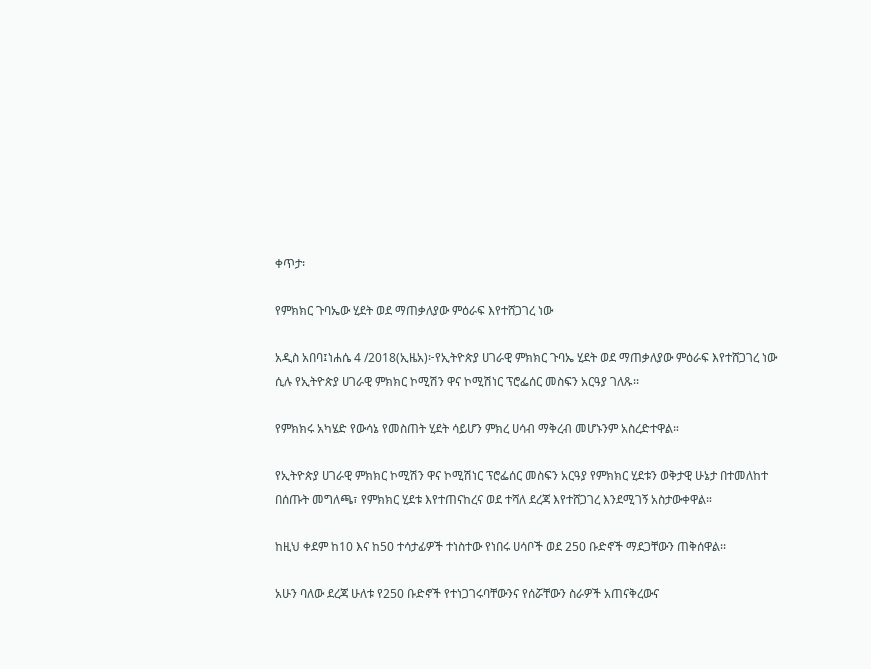ቀጥታ፡

የምክክር ጉባኤው ሂደት ወደ ማጠቃለያው ምዕራፍ እየተሸጋገረ ነው

አዲስ አበባ፤ነሐሴ 4 /2018(ኢዜአ)፦የኢትዮጵያ ሀገራዊ ምክክር ጉባኤ ሂደት ወደ ማጠቃለያው ምዕራፍ እየተሸጋገረ ነው ሲሉ የኢትዮጵያ ሀገራዊ ምክክር ኮሚሽን ዋና ኮሚሽነር ፕሮፌሰር መስፍን አርዓያ ገለጹ፡፡

የምክክሩ አካሄድ የውሳኔ የመስጠት ሂደት ሳይሆን ምክረ ሀሳብ ማቅረብ መሆኑንም አስረድተዋል።

የኢትዮጵያ ሀገራዊ ምክክር ኮሚሽን ዋና ኮሚሽነር ፕሮፌሰር መስፍን አርዓያ የምክክር ሂደቱን ወቅታዊ ሁኔታ በተመለከተ በሰጡት መግለጫ፣ የምክክር ሂደቱ እየተጠናከረና ወደ ተሻለ ደረጃ እየተሸጋገረ እንደሚገኝ አስታውቀዋል።

ከዚህ ቀደም ከ10 እና ከ50 ተሳታፊዎች ተነስተው የነበሩ ሀሳቦች ወደ 250 ቡድኖች ማደጋቸውን ጠቅሰዋል፡፡

አሁን ባለው ደረጃ ሁለቱ የ250 ቡድኖች የተነጋገሩባቸውንና የሰሯቸውን ስራዎች አጠናቅረውና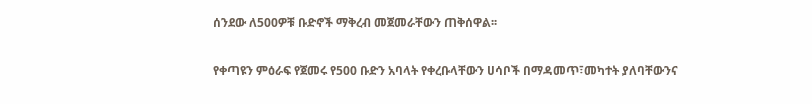ሰንደው ለ500ዎቹ ቡድኖች ማቅረብ መጀመራቸውን ጠቅሰዋል፡፡

የቀጣዩን ምዕራፍ የጀመሩ የ500 ቡድን አባላት የቀረቡላቸውን ሀሳቦች በማዳመጥ፣መካተት ያለባቸውንና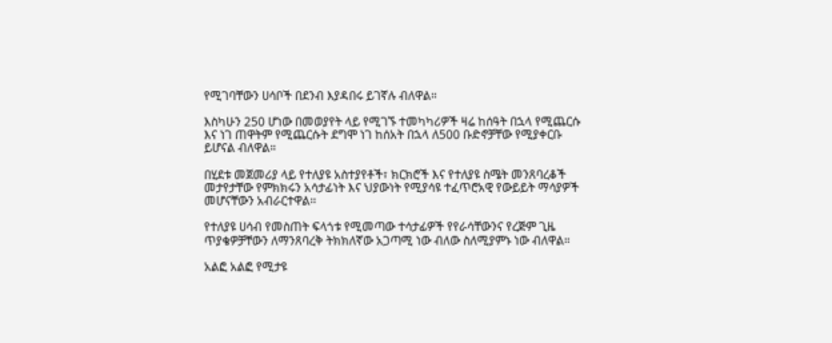የሚገባቸውን ሀሳቦች በደንብ እያዳበሩ ይገኛሉ ብለዋል።

እስካሁን 250 ሆነው በመወያየት ላይ የሚገኙ ተመካካሪዎች ዛሬ ከሰዓት በኋላ የሚጨርሱ እና ነገ ጠዋትም የሚጨርሱት ደግሞ ነገ ከሰአት በኋላ ለ500 ቡድኖቻቸው የሚያቀርቡ ይሆናል ብለዋል።

በሂደቱ መጀመሪያ ላይ የተለያዩ አስተያየቶች፣ ክርክሮች እና የተለያዩ ስሜት መንጸባረቆች መታየታቸው የምክክሩን አሳታፊነት እና ህያውነት የሚያሳዩ ተፈጥሮአዊ የውይይት ማሳያዎች መሆናቸውን አብራርተዋል፡፡

የተለያዩ ሀሳብ የመስጠት ፍላጎቱ የሚመጣው ተሳታፊዎች የየራሳቸውንና የረጅም ጊዜ ጥያቄዎቻቸውን ለማንጸባረቅ ትክክለኛው አጋጣሚ ነው ብለው ስለሚያምኑ ነው ብለዋል።

አልፎ አልፎ የሚታዩ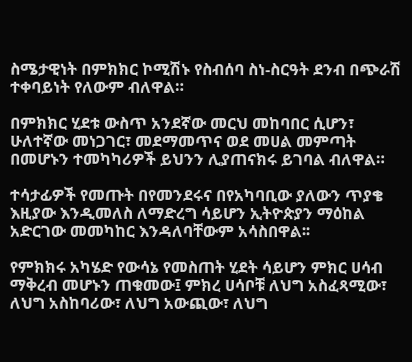ስሜታዊነት በምክክር ኮሚሽኑ የስብሰባ ስነ-ስርዓት ደንብ በጭራሽ ተቀባይነት የለውም ብለዋል።

በምክክር ሂደቱ ውስጥ አንደኛው መርህ መከባበር ሲሆን፣ ሁለተኛው መነጋገር፣ መደማመጥና ወደ መሀል መምጣት በመሆኑን ተመካካሪዎች ይህንን ሊያጠናክሩ ይገባል ብለዋል።

ተሳታፊዎች የመጡት በየመንደሩና በየአካባቢው ያለውን ጥያቄ እዚያው እንዲመለስ ለማድረግ ሳይሆን ኢትዮጵያን ማዕከል አድርገው መመካከር እንዳለባቸውም አሳስበዋል፡፡

የምክክሩ አካሄድ የውሳኔ የመስጠት ሂደት ሳይሆን ምክር ሀሳብ ማቅረብ መሆኑን ጠቁመው፤ ምክረ ሀሳቦቹ ለህግ አስፈጻሚው፣ ለህግ አስከባሪው፣ ለህግ አውጪው፣ ለህግ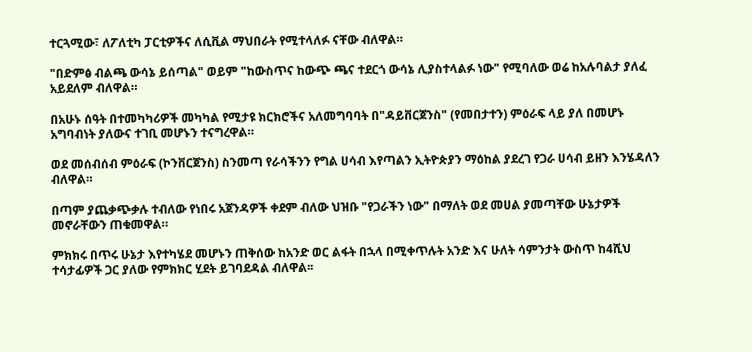ተርጓሚው፣ ለፖለቲካ ፓርቲዎችና ለሲቪል ማህበራት የሚተላለፉ ናቸው ብለዋል።

"በድምፅ ብልጫ ውሳኔ ይሰጣል" ወይም "ከውስጥና ከውጭ ጫና ተደርጎ ውሳኔ ሊያስተላልፉ ነው" የሚባለው ወሬ ከአሉባልታ ያለፈ አይደለም ብለዋል።

በአሁኑ ሰዓት በተመካካሪዎች መካካል የሚታዩ ክርክሮችና አለመግባባት በ"ዳይቨርጀንስ" (የመበታተን) ምዕራፍ ላይ ያለ በመሆኑ አግባብነት ያለውና ተገቢ መሆኑን ተናግረዋል።

ወደ መሰብሰብ ምዕራፍ (ኮንቨርጀንስ) ስንመጣ የራሳችንን የግል ሀሳብ እየጣልን ኢትዮጵያን ማዕከል ያደረገ የጋራ ሀሳብ ይዘን እንሄዳለን ብለዋል።

በጣም ያጨቃጭቃሉ ተብለው የነበሩ አጀንዳዎች ቀደም ብለው ህዝቡ "የጋራችን ነው" በማለት ወደ መሀል ያመጣቸው ሁኔታዎች መኖራቸውን ጠቁመዋል።

ምክክሩ በጥሩ ሁኔታ እየተካሄደ መሆኑን ጠቅሰው ከአንድ ወር ልፋት በኋላ በሚቀጥሉት አንድ እና ሁለት ሳምንታት ውስጥ ከ4ሺህ ተሳታፊዎች ጋር ያለው የምክክር ሂደት ይገባደዳል ብለዋል፡፡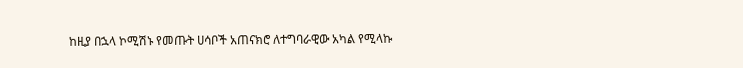ከዚያ በኋላ ኮሚሽኑ የመጡት ሀሳቦች አጠናክሮ ለተግባራዊው አካል የሚላኩ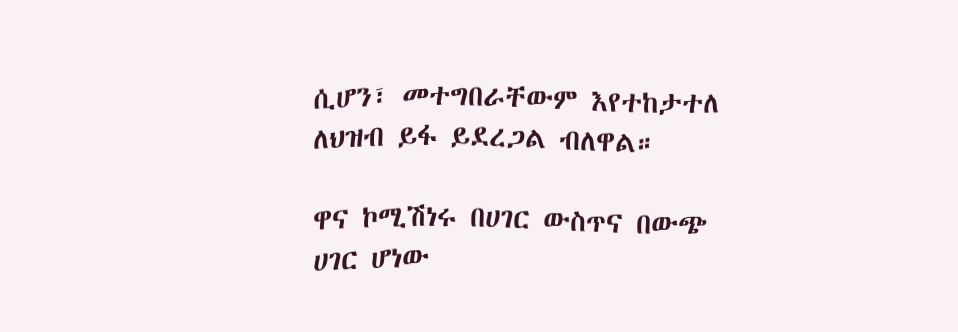ሲሆን፣ መተግበራቸውም እየተከታተለ ለህዝብ ይፋ ይደረጋል ብለዋል።

ዋና ኮሚሽነሩ በሀገር ውስጥና በውጭ ሀገር ሆነው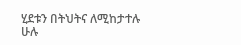ሂደቱን በትህትና ለሚከታተሉ ሁሉ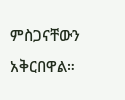ምስጋናቸውን አቅርበዋል።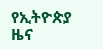የኢትዮጵያ ዜና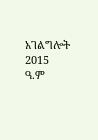አገልግሎት
2015
ዓ.ም